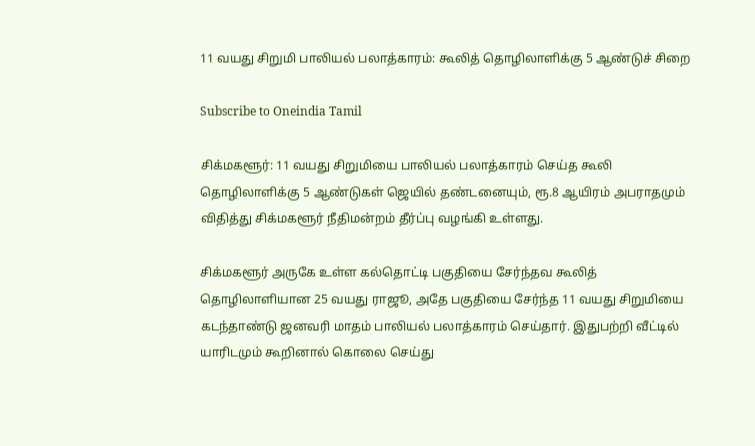11 வயது சிறுமி பாலியல் பலாத்காரம்: கூலித் தொழிலாளிக்கு 5 ஆண்டுச் சிறை

Subscribe to Oneindia Tamil

சிக்மகளூர்: 11 வயது சிறுமியை பாலியல் பலாத்காரம் செய்த கூலி தொழிலாளிக்கு 5 ஆண்டுகள் ஜெயில் தண்டனையும், ரூ.8 ஆயிரம் அபராதமும் விதித்து சிக்மகளூர் நீதிமன்றம் தீர்ப்பு வழங்கி உள்ளது.

சிக்மகளூர் அருகே உள்ள கல்தொட்டி பகுதியை சேர்ந்தவ கூலித் தொழிலாளியான 25 வயது ராஜூ, அதே பகுதியை சேர்ந்த 11 வயது சிறுமியை கடந்தாண்டு ஜனவரி மாதம் பாலியல் பலாத்காரம் செய்தார். இதுபற்றி வீட்டில் யாரிடமும் கூறினால் கொலை செய்து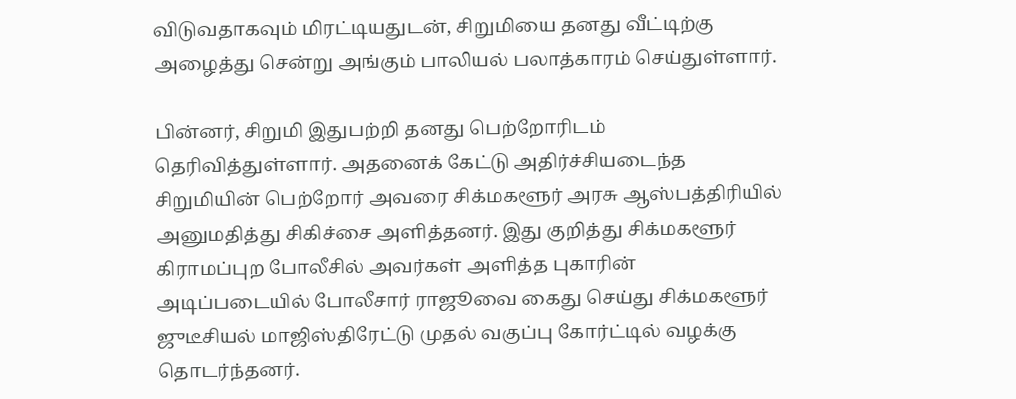விடுவதாகவும் மிரட்டியதுடன், சிறுமியை தனது வீட்டிற்கு அழைத்து சென்று அங்கும் பாலியல் பலாத்காரம் செய்துள்ளார்.

பின்னர், சிறுமி இதுபற்றி தனது பெற்றோரிடம் தெரிவித்துள்ளார். அதனைக் கேட்டு அதிர்ச்சியடைந்த சிறுமியின் பெற்றோர் அவரை சிக்மகளூர் அரசு ஆஸ்பத்திரியில் அனுமதித்து சிகிச்சை அளித்தனர். இது குறித்து சிக்மகளூர் கிராமப்புற போலீசில் அவர்கள் அளித்த புகாரின் அடிப்படையில் போலீசார் ராஜூவை கைது செய்து சிக்மகளூர் ஜுடீசியல் மாஜிஸ்திரேட்டு முதல் வகுப்பு கோர்ட்டில் வழக்கு தொடர்ந்தனர்.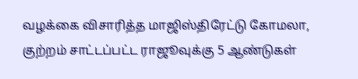வழக்கை விசாரித்த மாஜிஸ்திரேட்டு கோமலா, குற்றம் சாட்டப்பட்ட ராஜூவுக்கு 5 ஆண்டுகள்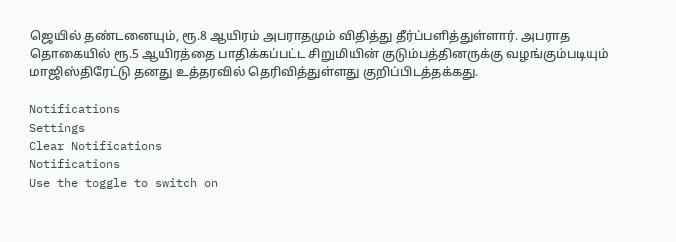ஜெயில் தண்டனையும், ரூ.8 ஆயிரம் அபராதமும் விதித்து தீர்ப்பளித்துள்ளார். அபராத தொகையில் ரூ.5 ஆயிரத்தை பாதிக்கப்பட்ட சிறுமியின் குடும்பத்தினருக்கு வழங்கும்படியும் மாஜிஸ்திரேட்டு தனது உத்தரவில் தெரிவித்துள்ளது குறிப்பிடத்தக்கது.

Notifications
Settings
Clear Notifications
Notifications
Use the toggle to switch on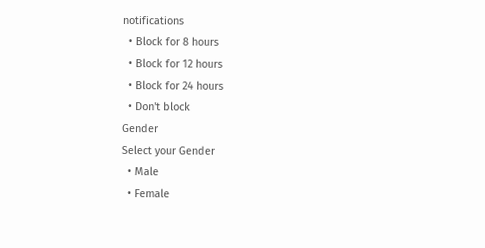notifications
  • Block for 8 hours
  • Block for 12 hours
  • Block for 24 hours
  • Don't block
Gender
Select your Gender
  • Male
  • Female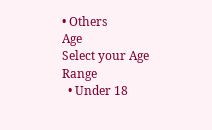• Others
Age
Select your Age Range
  • Under 18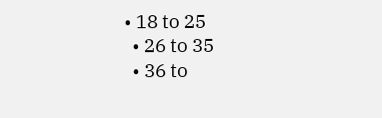• 18 to 25
  • 26 to 35
  • 36 to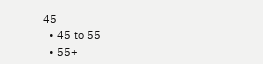45
  • 45 to 55
  • 55+